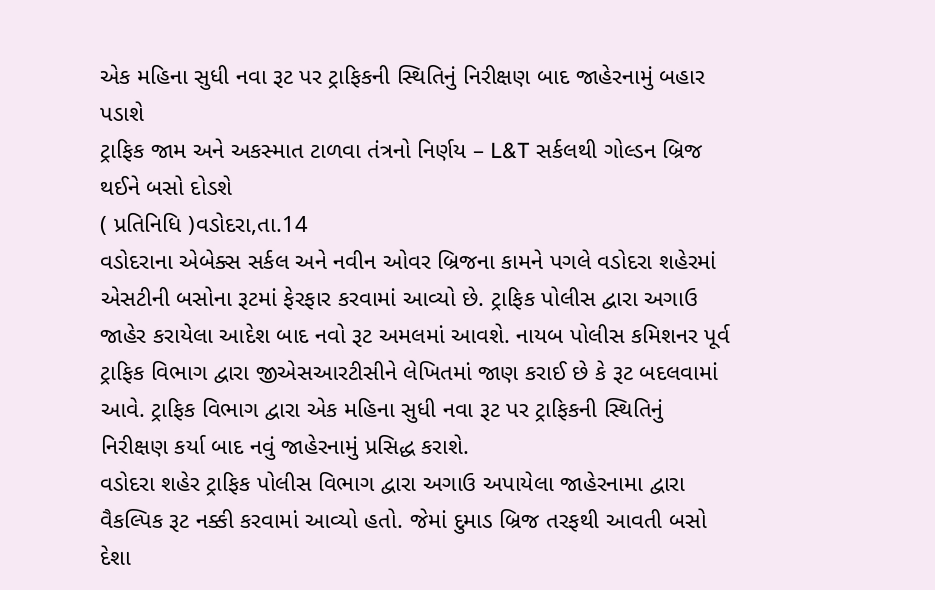એક મહિના સુધી નવા રૂટ પર ટ્રાફિકની સ્થિતિનું નિરીક્ષણ બાદ જાહેરનામું બહાર પડાશે
ટ્રાફિક જામ અને અકસ્માત ટાળવા તંત્રનો નિર્ણય – L&T સર્કલથી ગોલ્ડન બ્રિજ થઈને બસો દોડશે
( પ્રતિનિધિ )વડોદરા,તા.14
વડોદરાના એબેક્સ સર્કલ અને નવીન ઓવર બ્રિજના કામને પગલે વડોદરા શહેરમાં એસટીની બસોના રૂટમાં ફેરફાર કરવામાં આવ્યો છે. ટ્રાફિક પોલીસ દ્વારા અગાઉ જાહેર કરાયેલા આદેશ બાદ નવો રૂટ અમલમાં આવશે. નાયબ પોલીસ કમિશનર પૂર્વ ટ્રાફિક વિભાગ દ્વારા જીએસઆરટીસીને લેખિતમાં જાણ કરાઈ છે કે રૂટ બદલવામાં આવે. ટ્રાફિક વિભાગ દ્વારા એક મહિના સુધી નવા રૂટ પર ટ્રાફિકની સ્થિતિનું નિરીક્ષણ કર્યા બાદ નવું જાહેરનામું પ્રસિદ્ધ કરાશે.
વડોદરા શહેર ટ્રાફિક પોલીસ વિભાગ દ્વારા અગાઉ અપાયેલા જાહેરનામા દ્વારા વૈકલ્પિક રૂટ નક્કી કરવામાં આવ્યો હતો. જેમાં દુમાડ બ્રિજ તરફથી આવતી બસો દેશા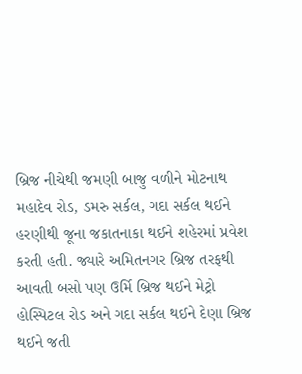બ્રિજ નીચેથી જમણી બાજુ વળીને મોટનાથ મહાદેવ રોડ, ડમરુ સર્કલ, ગદા સર્કલ થઈને હરણીથી જૂના જકાતનાકા થઈને શહેરમાં પ્રવેશ કરતી હતી. જ્યારે અમિતનગર બ્રિજ તરફથી આવતી બસો પણ ઉર્મિ બ્રિજ થઈને મેટ્રો હોસ્પિટલ રોડ અને ગદા સર્કલ થઈને દેણા બ્રિજ થઈને જતી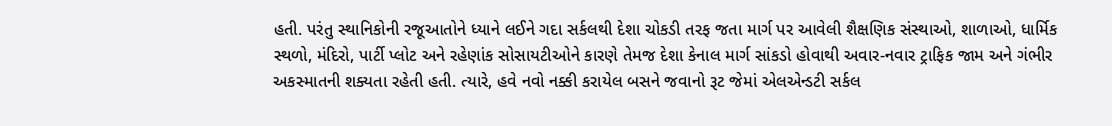હતી. પરંતુ સ્થાનિકોની રજૂઆતોને ધ્યાને લઈને ગદા સર્કલથી દેશા ચોકડી તરફ જતા માર્ગ પર આવેલી શૈક્ષણિક સંસ્થાઓ, શાળાઓ, ધાર્મિક સ્થળો, મંદિરો, પાર્ટી પ્લોટ અને રહેણાંક સોસાયટીઓને કારણે તેમજ દેશા કેનાલ માર્ગ સાંકડો હોવાથી અવાર-નવાર ટ્રાફિક જામ અને ગંભીર અકસ્માતની શક્યતા રહેતી હતી. ત્યારે, હવે નવો નક્કી કરાયેલ બસને જવાનો રૂટ જેમાં એલએન્ડટી સર્કલ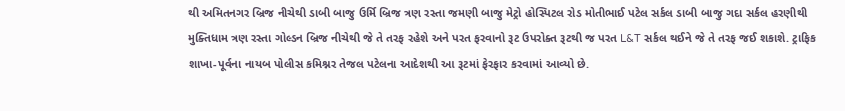થી અમિતનગર બ્રિજ નીચેથી ડાબી બાજુ ઉર્મિ બ્રિજ ત્રણ રસ્તા જમણી બાજુ મેટ્રો હોસ્પિટલ રોડ મોતીભાઈ પટેલ સર્કલ ડાબી બાજુ ગદા સર્કલ હરણીથી મુક્તિધામ ત્રણ રસ્તા ગોલ્ડન બ્રિજ નીચેથી જે તે તરફ રહેશે અને પરત ફરવાનો રૂટ ઉપરોક્ત રૂટથી જ પરત L&T સર્કલ થઈને જે તે તરફ જઈ શકાશે. ટ્રાફિક શાખા-પૂર્વના નાયબ પોલીસ કમિશ્નર તેજલ પટેલના આદેશથી આ રૂટમાં ફેરફાર કરવામાં આવ્યો છે.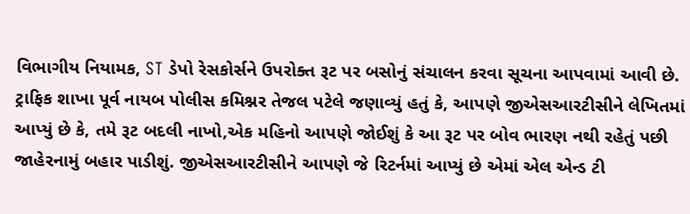વિભાગીય નિયામક, ST ડેપો રેસકોર્સને ઉપરોક્ત રૂટ પર બસોનું સંચાલન કરવા સૂચના આપવામાં આવી છે. ટ્રાફિક શાખા પૂર્વ નાયબ પોલીસ કમિશ્નર તેજલ પટેલે જણાવ્યું હતું કે, આપણે જીએસઆરટીસીને લેખિતમાં આપ્યું છે કે, તમે રૂટ બદલી નાખો,એક મહિનો આપણે જોઈશું કે આ રૂટ પર બોવ ભારણ નથી રહેતું પછી જાહેરનામું બહાર પાડીશું. જીએસઆરટીસીને આપણે જે રિટર્નમાં આપ્યું છે એમાં એલ એન્ડ ટી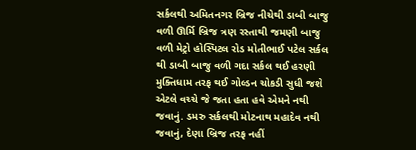સર્કલથી અમિતનગર બ્રિજ નીચેથી ડાબી બાજુ વળી ઊર્મિ બ્રિજ ત્રણ રસ્તાથી જમણી બાજુ વળી મેટ્રો હોસ્પિટલ રોડ મોતીભાઈ પટેલ સર્કલ થી ડાબી બાજુ વળી ગદા સર્કલ થઈ હરણી મુક્તિધામ તરફ થઈ ગોલ્ડન ચોકડી સુધી જશે એટલે વચ્ચે જે જતા હતા હવે એમને નથી જવાનું. ડમરુ સર્કલથી મોટનાથ મહાદેવ નથી જવાનું, દેણા બ્રિજ તરફ નહીં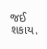જઈ શકાય.